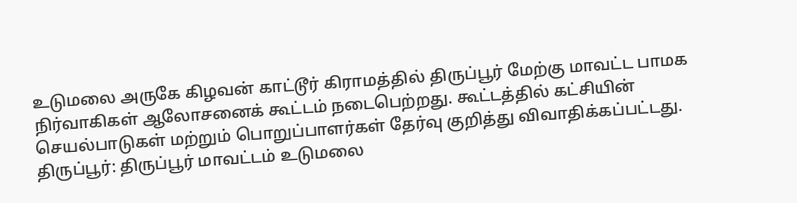உடுமலை அருகே கிழவன் காட்டூர் கிராமத்தில் திருப்பூர் மேற்கு மாவட்ட பாமக நிர்வாகிகள் ஆலோசனைக் கூட்டம் நடைபெற்றது. கூட்டத்தில் கட்சியின் செயல்பாடுகள் மற்றும் பொறுப்பாளர்கள் தேர்வு குறித்து விவாதிக்கப்பட்டது.
திருப்பூர்: திருப்பூர் மாவட்டம் உடுமலை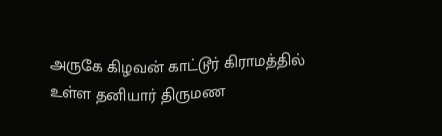அருகே கிழவன் காட்டூர் கிராமத்தில் உள்ள தனியார் திருமண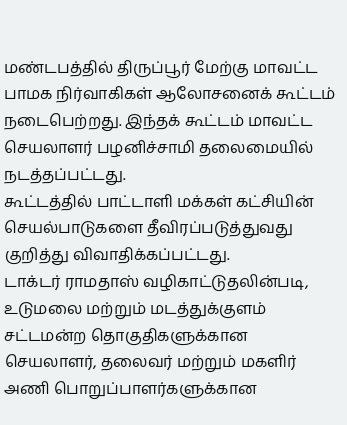மண்டபத்தில் திருப்பூர் மேற்கு மாவட்ட பாமக நிர்வாகிகள் ஆலோசனைக் கூட்டம் நடைபெற்றது. இந்தக் கூட்டம் மாவட்ட செயலாளர் பழனிச்சாமி தலைமையில் நடத்தப்பட்டது.
கூட்டத்தில் பாட்டாளி மக்கள் கட்சியின் செயல்பாடுகளை தீவிரப்படுத்துவது குறித்து விவாதிக்கப்பட்டது.
டாக்டர் ராமதாஸ் வழிகாட்டுதலின்படி, உடுமலை மற்றும் மடத்துக்குளம் சட்டமன்ற தொகுதிகளுக்கான செயலாளர், தலைவர் மற்றும் மகளிர் அணி பொறுப்பாளர்களுக்கான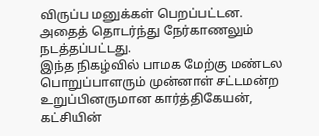விருப்ப மனுக்கள் பெறப்பட்டன. அதைத் தொடர்ந்து நேர்காணலும் நடத்தப்பட்டது.
இந்த நிகழ்வில் பாமக மேற்கு மண்டல பொறுப்பாளரும் முன்னாள் சட்டமன்ற உறுப்பினருமான கார்த்திகேயன், கட்சியின்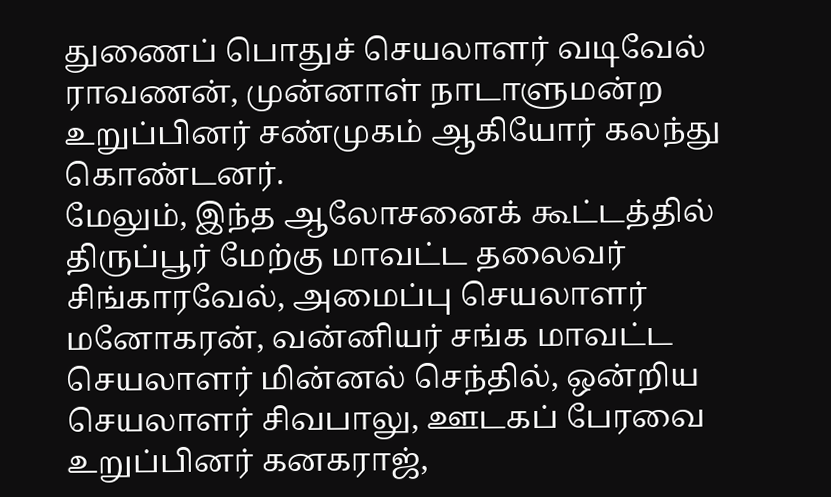துணைப் பொதுச் செயலாளர் வடிவேல் ராவணன், முன்னாள் நாடாளுமன்ற உறுப்பினர் சண்முகம் ஆகியோர் கலந்து கொண்டனர்.
மேலும், இந்த ஆலோசனைக் கூட்டத்தில் திருப்பூர் மேற்கு மாவட்ட தலைவர் சிங்காரவேல், அமைப்பு செயலாளர் மனோகரன், வன்னியர் சங்க மாவட்ட செயலாளர் மின்னல் செந்தில், ஒன்றிய செயலாளர் சிவபாலு, ஊடகப் பேரவை உறுப்பினர் கனகராஜ்,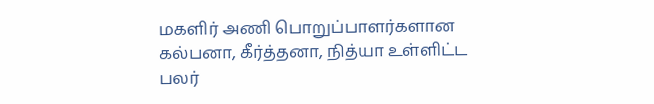மகளிர் அணி பொறுப்பாளர்களான கல்பனா, கீர்த்தனா, நித்யா உள்ளிட்ட பலர்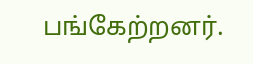பங்கேற்றனர்.